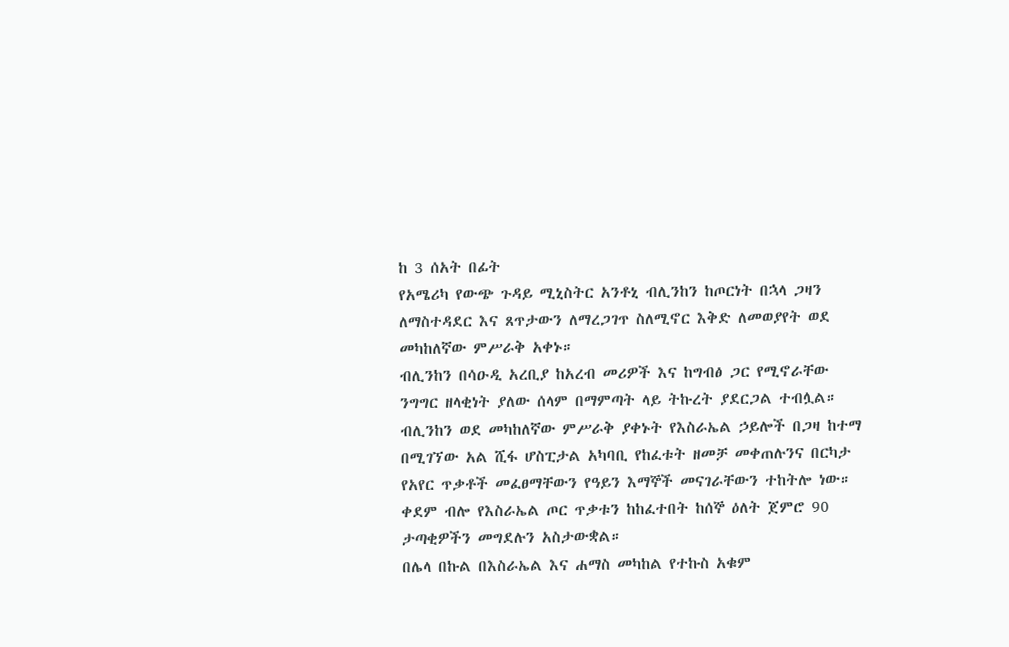ከ 3 ሰአት በፊት
የአሜሪካ የውጭ ጉዳይ ሚኒስትር አንቶኒ ብሊንከን ከጦርነት በኋላ ጋዛን ለማስተዳደር እና ጸጥታውን ለማረጋገጥ ስለሚኖር እቅድ ለመወያየት ወደ መካከለኛው ምሥራቅ አቀኑ።
ብሊንከን በሳዑዲ አረቢያ ከአረብ መሪዎች እና ከግብፅ ጋር የሚኖራቸው ንግግር ዘላቂነት ያለው ሰላም በማምጣት ላይ ትኩረት ያደርጋል ተብሏል።
ብሊንከን ወደ መካከለኛው ምሥራቅ ያቀኑት የእስራኤል ኃይሎች በጋዛ ከተማ በሚገኘው አል ሺፋ ሆስፒታል አካባቢ የከፈቱት ዘመቻ መቀጠሉንና በርካታ የአየር ጥቃቶች መፈፀማቸውን የዓይን እማኞች መናገራቸውን ተከትሎ ነው።
ቀደም ብሎ የእስራኤል ጦር ጥቃቱን ከከፈተበት ከሰኞ ዕለት ጀምሮ 90 ታጣቂዎችን መግደሉን አስታውቋል።
በሌላ በኩል በእስራኤል እና ሐማስ መካከል የተኩስ አቁም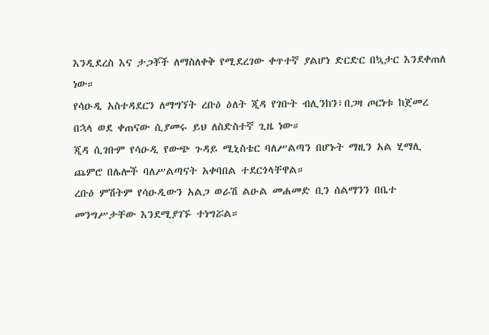እንዲደረስ እና ታጋቾች ለማስለቀቅ የሚደረገው ቀጥተኛ ያልሆነ ድርድር በኳታር እንደቀጠለ ነው።
የሳዑዲ አስተዳደርን ለማግኘት ረቡዕ ዕለት ጂዳ የገቡት ብሊንከን፣በጋዛ ጦርነቱ ከጀመረ በኋላ ወደ ቀጠናው ሲያመሩ ይህ ለስድስተኛ ጊዜ ነው።
ጂዳ ሲገቡም የሳዑዲ የውጭ ጉዳይ ሚኒስቴር ባለሥልጣን በሆኑት ማዚን አል ሂማሊ ጨምሮ በሌሎች ባለሥልጣናት አቀባበል ተደርጎላቸዋል።
ረቡዕ ምሽትም የሳዑዲውን አልጋ ወራሽ ልዑል መሐመድ ቢን ሰልማንን በቤተ መንግሥታቸው እንደሚያገኙ ተነግሯል።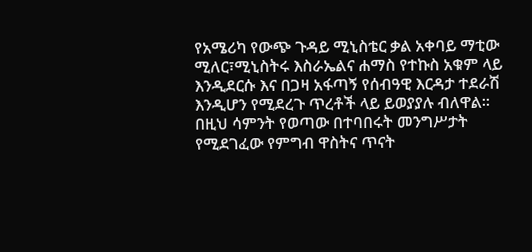የአሜሪካ የውጭ ጉዳይ ሚኒስቴር ቃል አቀባይ ማቲው ሚለር፣ሚኒስትሩ እስራኤልና ሐማስ የተኩስ አቁም ላይ እንዲደርሱ እና በጋዛ አፋጣኝ የሰብዓዊ እርዳታ ተደራሽ እንዲሆን የሚደረጉ ጥረቶች ላይ ይወያያሉ ብለዋል።
በዚህ ሳምንት የወጣው በተባበሩት መንግሥታት የሚደገፈው የምግብ ዋስትና ጥናት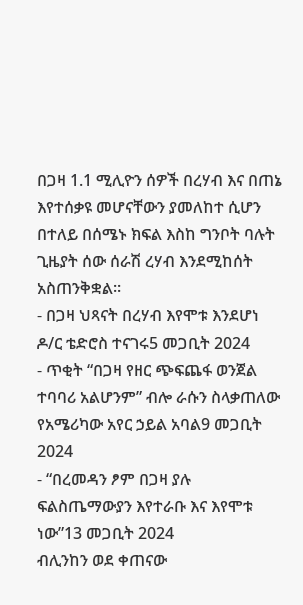በጋዛ 1.1 ሚሊዮን ሰዎች በረሃብ እና በጠኔ እየተሰቃዩ መሆናቸውን ያመለከተ ሲሆን በተለይ በሰሜኑ ክፍል እስከ ግንቦት ባሉት ጊዜያት ሰው ሰራሽ ረሃብ እንደሚከሰት አስጠንቅቋል።
- በጋዛ ህጻናት በረሃብ እየሞቱ እንደሆነ ዶ/ር ቴድሮስ ተናገሩ5 መጋቢት 2024
- ጥቂት “በጋዛ የዘር ጭፍጨፋ ወንጀል ተባባሪ አልሆንም” ብሎ ራሱን ስላቃጠለው የአሜሪካው አየር ኃይል አባል9 መጋቢት 2024
- “በረመዳን ፆም በጋዛ ያሉ ፍልስጤማውያን እየተራቡ እና እየሞቱ ነው”13 መጋቢት 2024
ብሊንከን ወደ ቀጠናው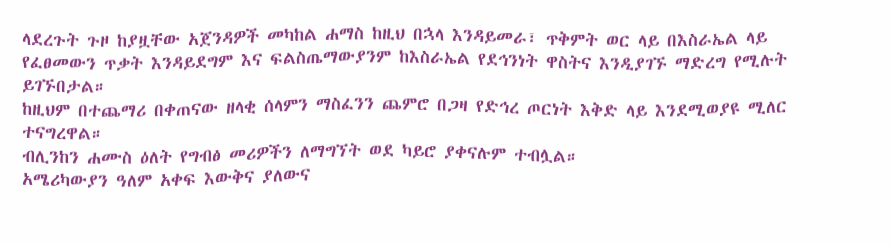ላደረጉት ጉዞ ከያዟቸው አጀንዳዎች መካከል ሐማስ ከዚህ በኋላ እንዳይመራ፣ ጥቅምት ወር ላይ በእስራኤል ላይ የፈፀመውን ጥቃት እንዳይደግም እና ፍልስጤማውያንም ከእስራኤል የደኅንነት ዋስትና እንዲያገኙ ማድረግ የሚሉት ይገኙበታል።
ከዚህም በተጨማሪ በቀጠናው ዘላቂ ሰላምን ማስፈንን ጨምሮ በጋዛ የድኅረ ጦርነት እቅድ ላይ እንደሚወያዩ ሚለር ተናግረዋል።
ብሊንከን ሐሙስ ዕለት የግብፅ መሪዎችን ለማግኘት ወደ ካይሮ ያቀናሉም ተብሏል።
አሜሪካውያን ዓለም አቀፍ እውቅና ያለውና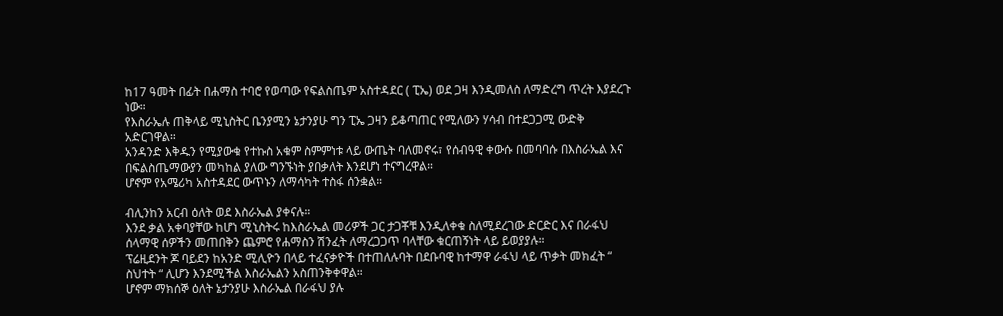ከ17 ዓመት በፊት በሐማስ ተባሮ የወጣው የፍልስጤም አስተዳደር ( ፒኤ) ወደ ጋዛ እንዲመለስ ለማድረግ ጥረት እያደረጉ ነው።
የእስራኤሉ ጠቅላይ ሚኒስትር ቤንያሚን ኔታንያሁ ግን ፒኤ ጋዛን ይቆጣጠር የሚለውን ሃሳብ በተደጋጋሚ ውድቅ አድርገዋል።
አንዳንድ እቅዱን የሚያውቁ የተኩስ አቁም ስምምነቱ ላይ ውጤት ባለመኖሩ፣ የሰብዓዊ ቀውሱ በመባባሱ በእስራኤል እና በፍልስጤማውያን መካከል ያለው ግንኙነት ያበቃለት እንደሆነ ተናግረዋል።
ሆኖም የአሜሪካ አስተዳደር ውጥኑን ለማሳካት ተስፋ ሰንቋል።

ብሊንከን አርብ ዕለት ወደ እስራኤል ያቀናሉ።
እንደ ቃል አቀባያቸው ከሆነ ሚኒስትሩ ከእስራኤል መሪዎች ጋር ታጋቾቹ እንዲለቀቁ ስለሚደረገው ድርድር እና በራፋህ ሰላማዊ ሰዎችን መጠበቅን ጨምሮ የሐማስን ሽንፈት ለማረጋጋጥ ባላቸው ቁርጠኝነት ላይ ይወያያሉ።
ፕሬዚደንት ጆ ባይደን ከአንድ ሚሊዮን በላይ ተፈናቃዮች በተጠለሉባት በደቡባዊ ከተማዋ ራፋህ ላይ ጥቃት መክፈት “ ስህተት “ ሊሆን እንደሚችል እስራኤልን አስጠንቅቀዋል።
ሆኖም ማክሰኞ ዕለት ኔታንያሁ እስራኤል በራፋህ ያሉ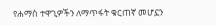የሐማስ ተዋጊዎችን ለማጥፋት ቁርጠኛ መሆኗን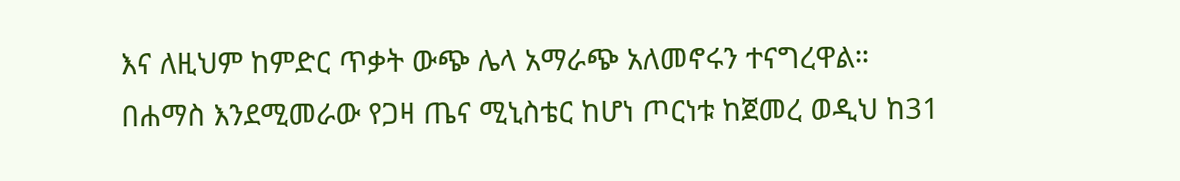እና ለዚህም ከምድር ጥቃት ውጭ ሌላ አማራጭ አለመኖሩን ተናግረዋል።
በሐማስ እንደሚመራው የጋዛ ጤና ሚኒስቴር ከሆነ ጦርነቱ ከጀመረ ወዲህ ከ31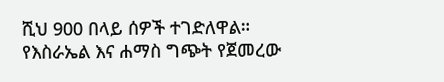ሺህ 900 በላይ ሰዎች ተገድለዋል።
የእስራኤል እና ሐማስ ግጭት የጀመረው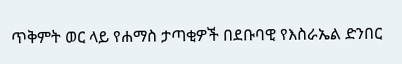ጥቅምት ወር ላይ የሐማስ ታጣቂዎች በደቡባዊ የእስራኤል ድንበር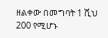ዘልቀው በመግባት 1 ሺህ 200 የሚሆኑ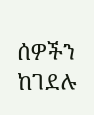ሰዎችን ከገደሉ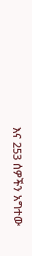እና 253 ሰዎችን አግተው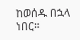ከወሰዱ በኋላ ነበር።